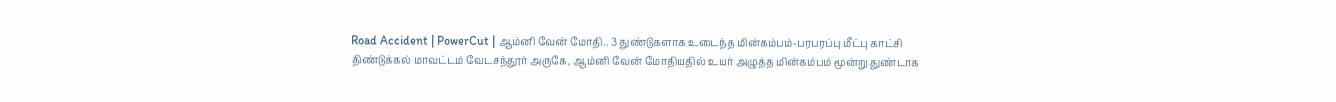Road Accident | PowerCut | ஆம்னி வேன் மோதி.. 3 துண்டுகளாக உடைந்த மின்கம்பம்-பரபரப்பு மீட்பு காட்சி
திண்டுக்கல் மாவட்டம் வேடசந்தூர் அருகே, ஆம்னி வேன் மோதியதில் உயர் அழுத்த மின்கம்பம் மூன்று துண்டாக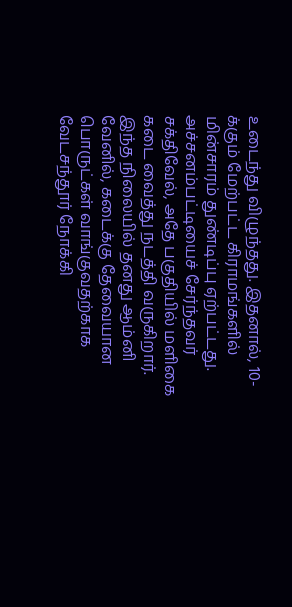உடைந்து விழுந்தது. இதனால், 10-க்கும் மேற்பட்ட கிராமங்களில் மின்சாரம் துண்டிப்பு ஏற்பட்டது. அச்சனம்பட்டியைச் சேர்ந்தவர் சக்திவேல், அதே பகுதியில் மளிகை கடை வைத்து நடத்தி வருகிறார். இந்த நிலையில் தனது ஆம்னி வேனில், கடைக்கு தேவையான பொருட்கள் வாங்குவதற்காக வேடசந்தூர் நோக்கி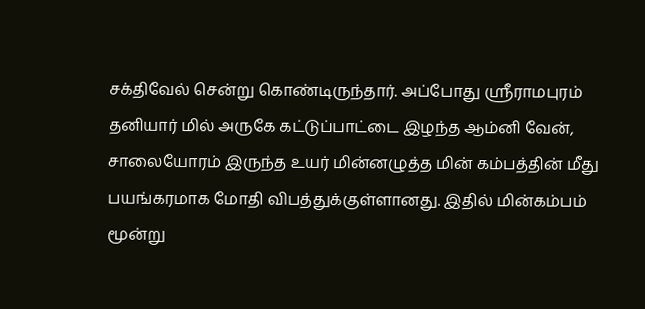சக்திவேல் சென்று கொண்டிருந்தார். அப்போது ஸ்ரீராமபுரம் தனியார் மில் அருகே கட்டுப்பாட்டை இழந்த ஆம்னி வேன், சாலையோரம் இருந்த உயர் மின்னழுத்த மின் கம்பத்தின் மீது பயங்கரமாக மோதி விபத்துக்குள்ளானது. இதில் மின்கம்பம் மூன்று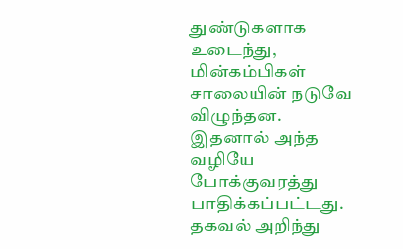துண்டுகளாக உடைந்து, மின்கம்பிகள் சாலையின் நடுவே விழுந்தன. இதனால் அந்த வழியே போக்குவரத்து பாதிக்கப்பட்டது. தகவல் அறிந்து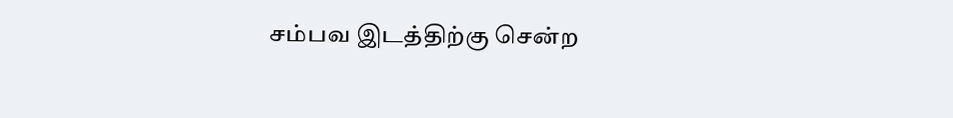சம்பவ இடத்திற்கு சென்ற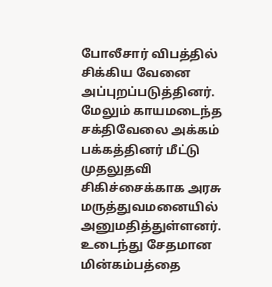போலீசார் விபத்தில் சிக்கிய வேனை அப்புறப்படுத்தினர். மேலும் காயமடைந்த சக்திவேலை அக்கம் பக்கத்தினர் மீட்டு முதலுதவி சிகிச்சைக்காக அரசு மருத்துவமனையில் அனுமதித்துள்ளனர். உடைந்து சேதமான மின்கம்பத்தை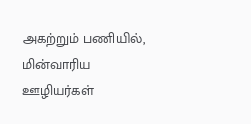அகற்றும் பணியில், மின்வாரிய ஊழியர்கள்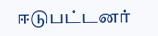ஈடுபட்டனர்